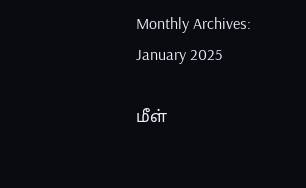Monthly Archives: January 2025

மீள்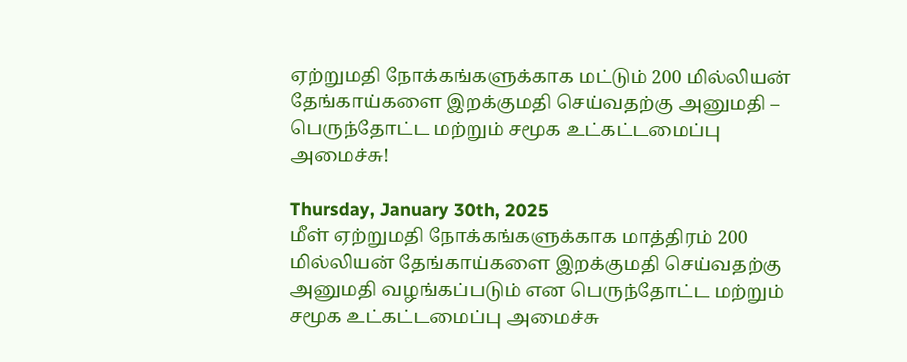ஏற்றுமதி நோக்கங்களுக்காக மட்டும் 200 மில்லியன் தேங்காய்களை இறக்குமதி செய்வதற்கு அனுமதி – பெருந்தோட்ட மற்றும் சமூக உட்கட்டமைப்பு அமைச்சு!

Thursday, January 30th, 2025
மீள் ஏற்றுமதி நோக்கங்களுக்காக மாத்திரம் 200 மில்லியன் தேங்காய்களை இறக்குமதி செய்வதற்கு அனுமதி வழங்கப்படும் என பெருந்தோட்ட மற்றும் சமூக உட்கட்டமைப்பு அமைச்சு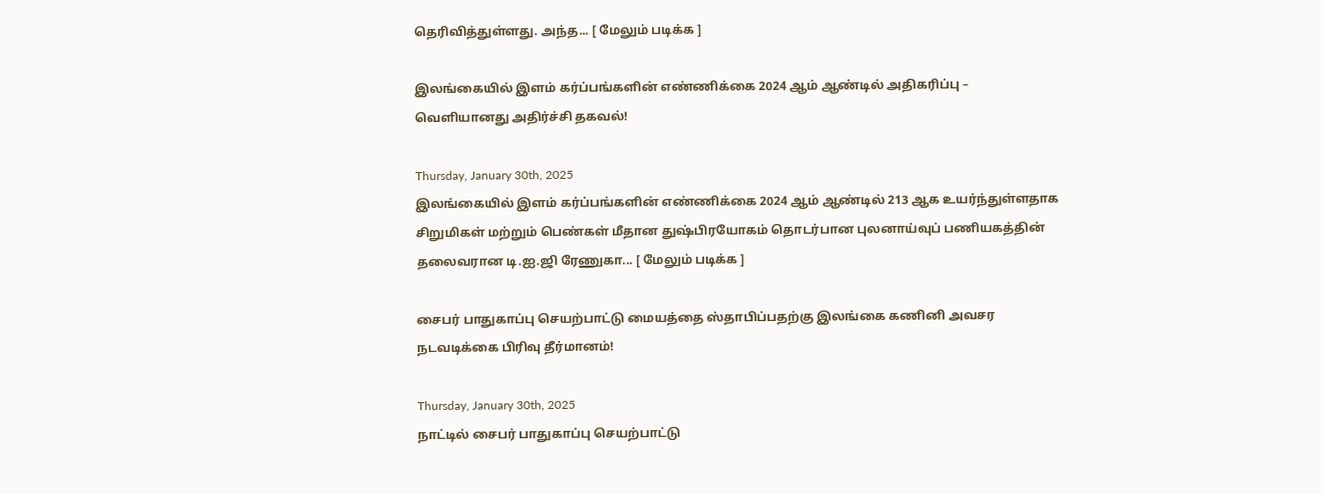தெரிவித்துள்ளது. அந்த... [ மேலும் படிக்க ]

இலங்கையில் இளம் கர்ப்பங்களின் எண்ணிக்கை 2024 ஆம் ஆண்டில் அதிகரிப்பு – வெளியானது அதிர்ச்சி தகவல்!

Thursday, January 30th, 2025
இலங்கையில் இளம் கர்ப்பங்களின் எண்ணிக்கை 2024 ஆம் ஆண்டில் 213 ஆக உயர்ந்துள்ளதாக சிறுமிகள் மற்றும் பெண்கள் மீதான துஷ்பிரயோகம் தொடர்பான புலனாய்வுப் பணியகத்தின் தலைவரான டி.ஐ.ஜி ரேணுகா... [ மேலும் படிக்க ]

சைபர் பாதுகாப்பு செயற்பாட்டு மையத்தை ஸ்தாபிப்பதற்கு இலங்கை கணினி அவசர நடவடிக்கை பிரிவு தீர்மானம்!

Thursday, January 30th, 2025
நாட்டில் சைபர் பாதுகாப்பு செயற்பாட்டு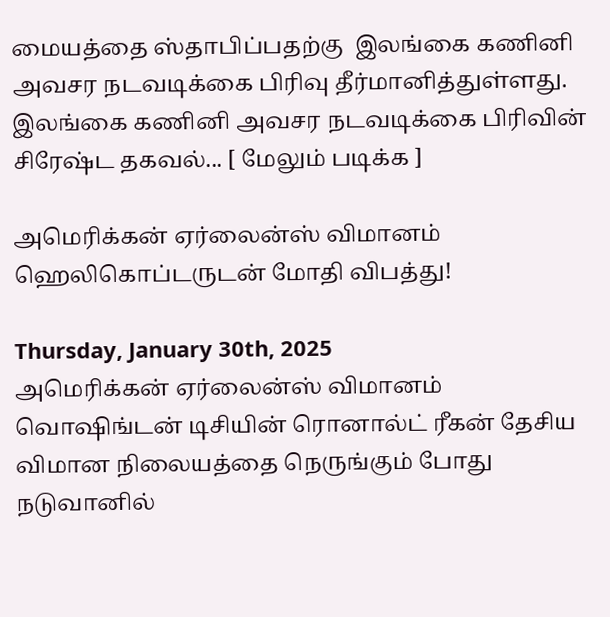மையத்தை ஸ்தாபிப்பதற்கு  இலங்கை கணினி அவசர நடவடிக்கை பிரிவு தீர்மானித்துள்ளது. இலங்கை கணினி அவசர நடவடிக்கை பிரிவின் சிரேஷ்ட தகவல்... [ மேலும் படிக்க ]

அமெரிக்கன் ஏர்லைன்ஸ் விமானம் ஹெலிகொப்டருடன் மோதி விபத்து!

Thursday, January 30th, 2025
அமெரிக்கன் ஏர்லைன்ஸ் விமானம் வொஷிங்டன் டிசியின் ரொனால்ட் ரீகன் தேசிய விமான நிலையத்தை நெருங்கும் போது நடுவானில்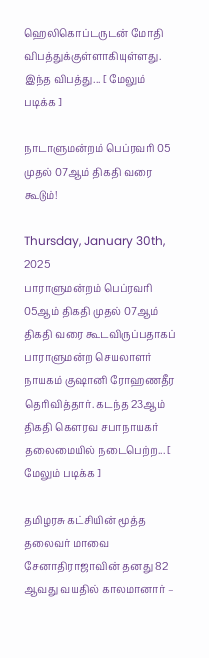ஹெலிகொப்டருடன் மோதி விபத்துக்குள்ளாகியுள்ளது. இந்த விபத்து... [ மேலும் படிக்க ]

நாடாளுமன்றம் பெப்ரவரி 05 முதல் 07ஆம் திகதி வரை கூடும்!

Thursday, January 30th, 2025
பாராளுமன்றம் பெப்ரவரி 05ஆம் திகதி முதல் 07ஆம் திகதி வரை கூடவிருப்பதாகப் பாராளுமன்ற செயலாளர் நாயகம் குஷானி ரோஹணதீர தெரிவித்தார். கடந்த 23ஆம் திகதி கௌரவ சபாநாயகர் தலைமையில் நடைபெற்ற... [ மேலும் படிக்க ]

தமிழரசு கட்சியின் மூத்த தலைவர் மாவை சேனாதிராஜாவின் தனது 82 ஆவது வயதில் காலமானார் –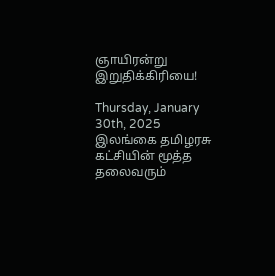ஞாயிரன்று இறுதிக்கிரியை!

Thursday, January 30th, 2025
இலங்கை தமிழரசு கட்சியின் மூத்த தலைவரும்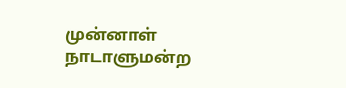முன்னாள் நாடாளுமன்ற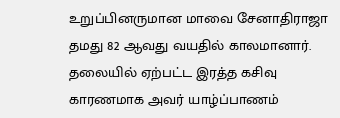உறுப்பினருமான மாவை சேனாதிராஜா தமது 82 ஆவது வயதில் காலமானார். தலையில் ஏற்பட்ட இரத்த கசிவு காரணமாக அவர் யாழ்ப்பாணம்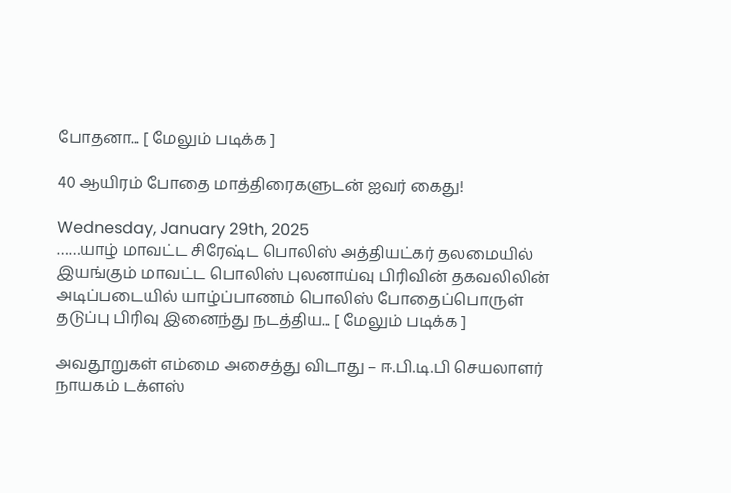போதனா... [ மேலும் படிக்க ]

40 ஆயிரம் போதை மாத்திரைகளுடன் ஐவர் கைது!

Wednesday, January 29th, 2025
……யாழ் மாவட்ட சிரேஷ்ட பொலிஸ் அத்தியட்கர் தலமையில் இயங்கும் மாவட்ட பொலிஸ் புலனாய்வு பிரிவின் தகவலிலின் அடிப்படையில் யாழ்ப்பாணம் பொலிஸ் போதைப்பொருள் தடுப்பு பிரிவு இனைந்து நடத்திய... [ மேலும் படிக்க ]

அவதூறுகள் எம்மை அசைத்து விடாது – ஈ.பி.டி.பி செயலாளர் நாயகம் டக்ளஸ்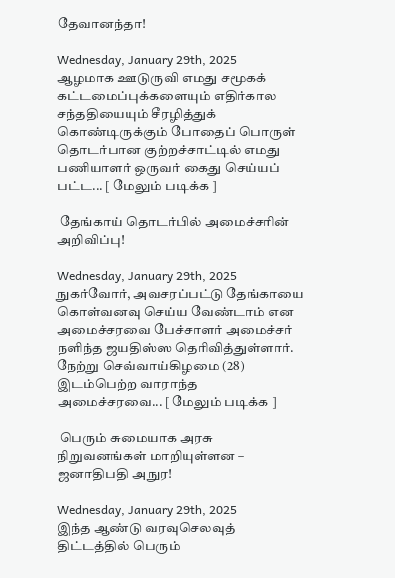தேவானந்தா!

Wednesday, January 29th, 2025
ஆழமாக ஊடுருவி எமது சமூகக் கட்டமைப்புக்களையும் எதிர்கால சந்ததியையும் சீரழித்துக் கொண்டிருக்கும் போதைப் பொருள் தொடர்பான குற்றச்சாட்டில் எமது பணியாளர் ஒருவர் கைது செய்யப் பட்ட... [ மேலும் படிக்க ]

 தேங்காய் தொடர்பில் அமைச்சரின் அறிவிப்பு!

Wednesday, January 29th, 2025
நுகர்வோர், அவசரப்பட்டு தேங்காயை கொள்வனவு செய்ய வேண்டாம் என அமைச்சரவை பேச்சாளர் அமைச்சர் நளிந்த ஜயதிஸ்ஸ தெரிவித்துள்ளார். நேற்று செவ்வாய்கிழமை (28) இடம்பெற்ற வாராந்த அமைச்சரவை... [ மேலும் படிக்க ]

 பெரும் சுமையாக அரசு நிறுவனங்கள் மாறியுள்ளன – ஜனாதிபதி அநுர!

Wednesday, January 29th, 2025
இந்த ஆண்டு வரவுசெலவுத் திட்டத்தில் பெரும்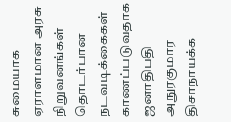சுமையாக ஏராளமான அரசு நிறுவனங்கள் தொடர்பான நடவடிக்கைகள் காணப்படுவதாக ஜனாதிபதி அநுரகுமார திசாநாயக்க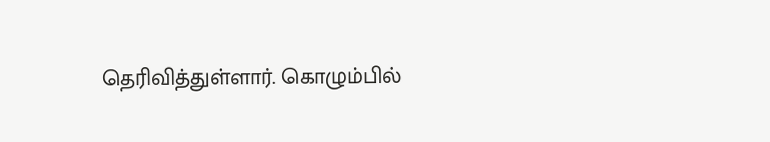தெரிவித்துள்ளார். கொழும்பில்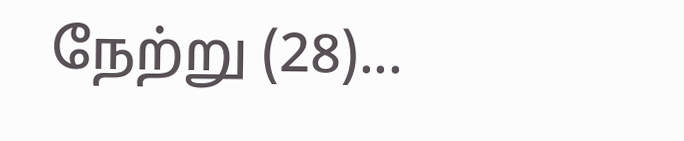நேற்று (28)...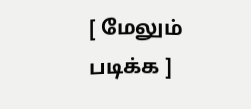[ மேலும் படிக்க ]